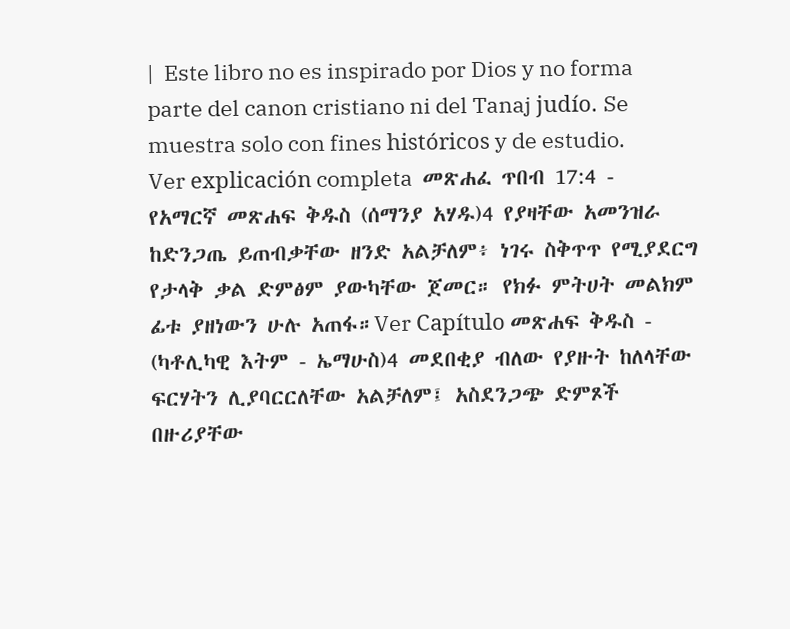|  Este libro no es inspirado por Dios y no forma parte del canon cristiano ni del Tanaj judío. Se muestra solo con fines históricos y de estudio.  Ver explicación completa  መጽሐፈ ጥበብ 17:4 - የአማርኛ መጽሐፍ ቅዱስ (ሰማንያ አሃዱ)4 የያዛቸው አመንዝራ ከድንጋጤ ይጠብቃቸው ዘንድ አልቻለም፥ ነገሩ ስቅጥጥ የሚያደርግ የታላቅ ቃል ድምፅም ያውካቸው ጀመር። የክፉ ምትሀት መልክም ፊቱ ያዘነውን ሁሉ አጠፋ።Ver Capítulo መጽሐፍ ቅዱስ - (ካቶሊካዊ እትም - ኤማሁስ)4 መደበቂያ ብለው የያዙት ከለላቸው ፍርሃትን ሊያባርርለቸው አልቻለም፤ አስደንጋጭ ድምጾች በዙሪያቸው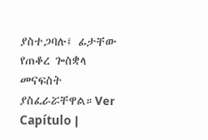ያስተጋባሉ፤ ፊታቸው የጠቆረ ጐስቋላ መናፍስት ያስፈራሯቸዋል።Ver Capítulo |